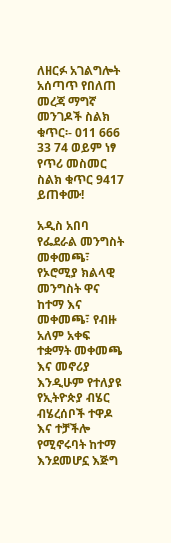ለዘርፉ አገልግሎት አሰጣጥ የበለጠ መረጃ ማግኛ መንገዶች ስልክ ቁጥር፡- 011 666 33 74 ወይም ነፃ የጥሪ መስመር ስልክ ቁጥር 9417 ይጠቀሙ!

አዲስ አበባ የፌደራል መንግስት መቀመጫ፣ የኦሮሚያ ክልላዊ መንግስት ዋና ከተማ እና መቀመጫ፣ የብዙ አለም አቀፍ ተቋማት መቀመጫ እና መኖሪያ እንዲሁም የተለያዩ የኢትዮጵያ ብሄር ብሄረሰቦች ተዋዶ እና ተቻችሎ የሚኖሩባት ከተማ እንደመሆኗ እጅግ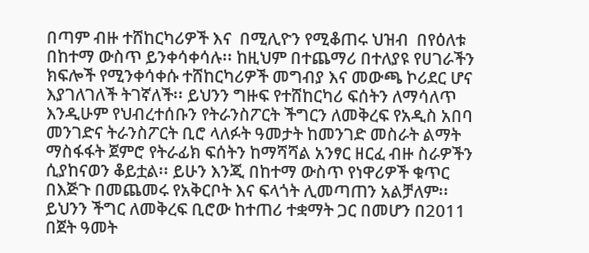በጣም ብዙ ተሸከርካሪዎች እና  በሚሊዮን የሚቆጠሩ ህዝብ  በየዕለቱ በከተማ ውስጥ ይንቀሳቀሳሉ፡፡ ከዚህም በተጨማሪ በተለያዩ የሀገራችን ክፍሎች የሚንቀሳቀሱ ተሸከርካሪዎች መግብያ እና መውጫ ኮሪደር ሆና እያገለገለች ትገኛለች፡፡ ይህንን ግዙፍ የተሸከርካሪ ፍሰትን ለማሳለጥ እንዲሁም የህብረተሰቡን የትራንስፖርት ችግርን ለመቅረፍ የአዲስ አበባ መንገድና ትራንስፖርት ቢሮ ላለፉት ዓመታት ከመንገድ መስራት ልማት ማስፋፋት ጀምሮ የትራፊክ ፍሰትን ከማሻሻል አንፃር ዘርፈ ብዙ ስራዎችን ሲያከናወን ቆይቷል፡፡ ይሁን እንጂ በከተማ ውስጥ የነዋሪዎች ቁጥር በእጅጉ በመጨመሩ የአቅርቦት እና ፍላጎት ሊመጣጠን አልቻለም፡፡ ይህንን ችግር ለመቅረፍ ቢሮው ከተጠሪ ተቋማት ጋር በመሆን በ2011 በጀት ዓመት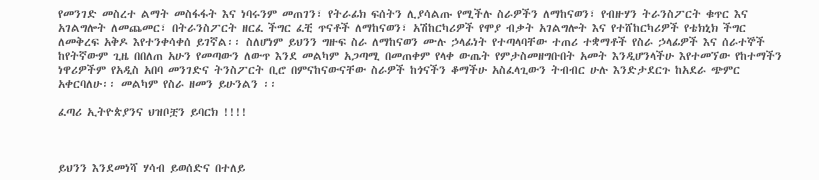የመንገድ መስረተ ልማት መስፋፋት እና ነባሩንም መጠገን፣ የትራፊክ ፍሰትን ሊያሳልጡ የሚችሉ ስራዎችን ለማከናወን፣ የብዙሃን ትራንስፖርት ቁጥር እና አገልግሎት ለመጨመር፣ በትራንስፖርት ዘርፈ ችግር ፈቺ ጥናቶች ለማከናወን፣ አሽከርካሪዎች የሞያ ብቃት አገልግሎት እና የተሸከርካሪዎች የቴክኒክ ችግር ለመቅረፍ አቅዶ እየተንቀሳቀሰ ይገኛል፡፡ ስለሆነም ይህንን ግዙፍ ስራ ለማከናወን ሙሉ ኃላፊነት የተጣላባቸው ተጠሪ ተቋማቶች የስራ ኃላፊዎች እና ሰራተኞች ከየትኛውም ጊዜ በበለጠ አሁን የመጣውን ለውጥ እንደ መልካም አጋጣሚ በመጠቀም የላቀ ውጤት የምታስመዘግቡበት አመት እንዲሆንላችሁ እየተመኘው የከተማችን ነዋሪዎችም የአዲስ አበባ መንገድና ትንስፖርት ቢሮ በምናከናውናቸው ስራዎች ከጎናችን ቆማችሁ አስፈላጊውን ትብብር ሁሉ እንድታደርጉ ከአደራ ጭምር አቀርባለሁ፡፡ መልካም የስራ ዘመን ይሁንልን ፡፡

ፈጣሪ ኢትዮጵያንና ህዝቦቿን ይባርክ !!!!



ይህንን እንደመነሻ ሃሳብ ይወሰድና በተለይ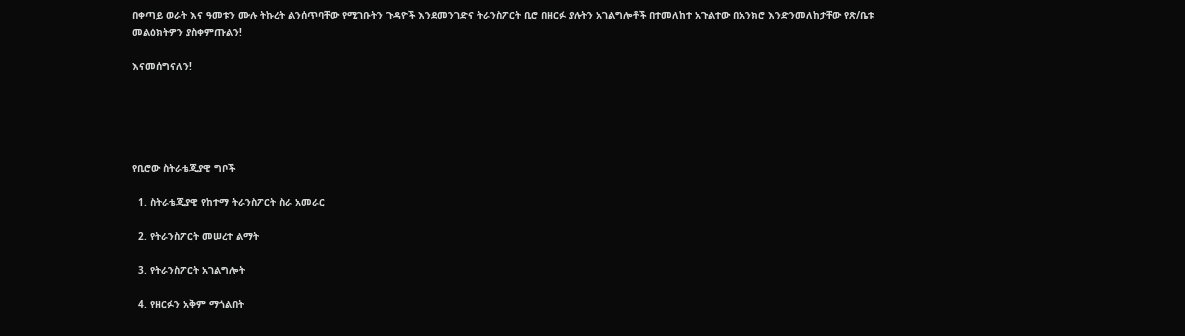በቀጣይ ወራት እና ዓመቱን ሙሉ ትኩረት ልንሰጥባቸው የሚገቡትን ጉዳዮች እንደመንገድና ትራንስፖርት ቢሮ በዘርፉ ያሉትን አገልግሎቶች በተመለከተ አጉልተው በአንክሮ እንድንመለከታቸው የጽ/ቤቱ መልዕክትዎን ያስቀምጡልን!

እናመሰግናለን!





የቢሮው ስትራቴጂያዊ ግቦች

  1. ስትራቴጂያዊ የከተማ ትራንስፖርት ስራ አመራር

  2. የትራንስፖርት መሠረተ ልማት

  3. የትራንስፖርት አገልግሎት

  4. የዘርፉን አቅም ማጎልበት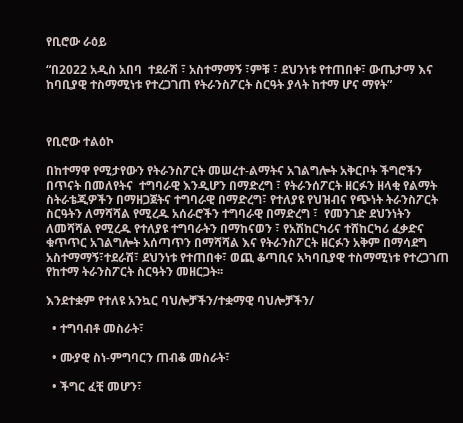የቢሮው ራዕይ

“በ2022 አዲስ አበባ  ተደራሽ ፣ አስተማማኝ ፣ምቹ ፣ ደህንነቱ የተጠበቀ፣ ውጤታማ እና ከባቢያዊ ተስማሚነቱ የተረጋገጠ የትራንስፖርት ስርዓት ያላት ከተማ ሆና ማየት”



የቢሮው ተልዕኮ

በከተማዋ የሚታየውን የትራንስፖርት መሠረተ-ልማትና አገልግሎት አቅርቦት ችግሮችን በጥናት በመለየትና  ተግባራዊ እንዲሆን በማድረግ ፣ የትራንሰፖርት ዘርፉን ዘላቂ የልማት ስትራቴጂዎችን በማዘጋጀትና ተግባራዊ በማድረግ፣ የተለያዩ የህዝብና የጭነት ትራንስፖርት ስርዓትን ለማሻሻል የሚረዱ አሰራሮችን ተግባራዊ በማድረግ ፣  የመንገድ ደህንነትን ለመሻሻል የሚረዱ የተለያዩ ተግባራትን በማከናወን ፣ የአሽከርካሪና ተሸከርካሪ ፈቃድና ቁጥጥር አገልግሎት አሰጣጥን በማሻሻል እና የትራንስፖርት ዘርፉን አቅም በማሳደግ አስተማማኝ፣ተደራሽ፣ ደህንነቱ የተጠበቀ፣ ወጪ ቆጣቢና አካባቢያዊ ተስማሚነቱ የተረጋገጠ የከተማ ትራንስፖርት ስርዓትን መዘርጋት፡፡

እንደተቋም የተለዩ አንኳር ባህሎቻችን/ተቋማዊ ባህሎቻችን/

  • ተግባብቶ መስራት፣

  • ሙያዊ ስነ-ምግባርን ጠብቆ መስራት፣

  • ችግር ፈቺ መሆን፣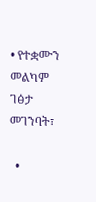• የተቋሙን መልካም ገፅታ መገንባት፣

  •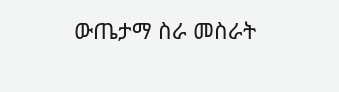ውጤታማ ስራ መስራት